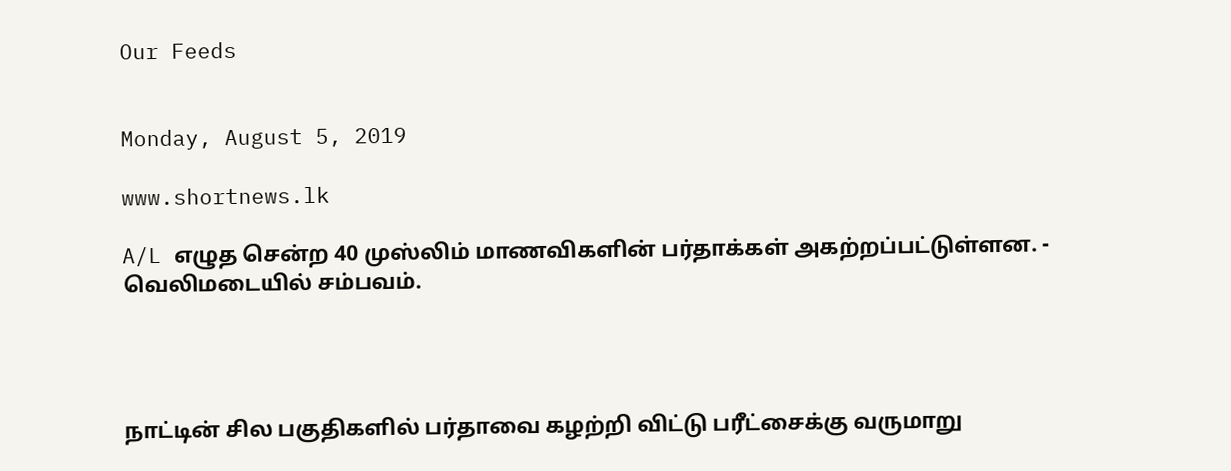Our Feeds


Monday, August 5, 2019

www.shortnews.lk

A/L எழுத சென்ற 40 முஸ்லிம் மாணவிகளின் பர்தாக்கள் அகற்றப்பட்டுள்ளன. - வெலிமடையில் சம்பவம்.




நாட்டின் சில பகுதிகளில் பர்தாவை கழற்றி விட்டு பரீட்சைக்கு வருமாறு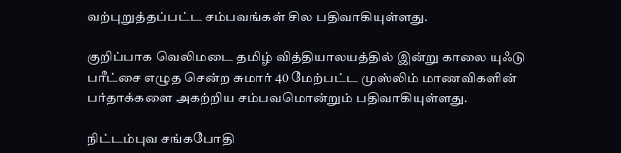வற்புறுத்தப்பட்ட சம்பவங்கள் சில பதிவாகியுள்ளது.

குறிப்பாக வெலிமடை தமிழ் வித்தியாலயத்தில் இன்று காலை யுஃடு பரீட்சை எழுத சென்ற சுமார் 40 மேற்பட்ட முஸ்லிம் மாணவிகளின் பர்தாக்களை அகற்றிய சம்பவமொன்றும் பதிவாகியுள்ளது.

நிட்டம்புவ சங்கபோதி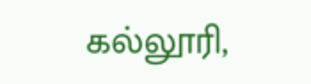கல்லூரி,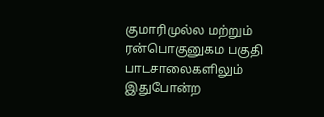குமாரிமுல்ல மற்றும் ரன்பொகுனுகம பகுதி பாடசாலைகளிலும் இதுபோன்ற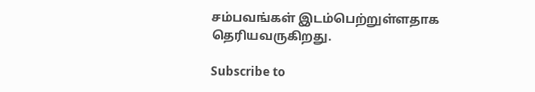சம்பவங்கள் இடம்பெற்றுள்ளதாக தெரியவருகிறது.

Subscribe to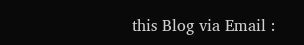this Blog via Email :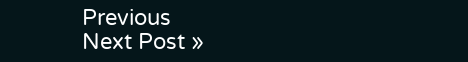Previous
Next Post »